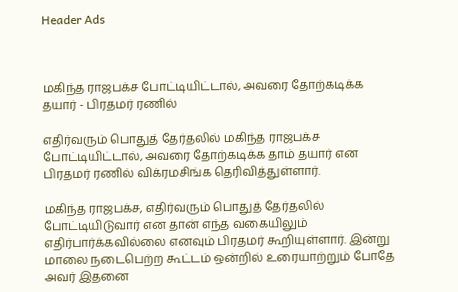Header Ads



மகிந்த ராஜபக்ச போட்டியிட்டால், அவரை தோற்கடிக்க தயார் - பிரதமர் ரணில்

எதிர்வரும் பொதுத் தேர்தலில் மகிந்த ராஜபக்ச போட்டியிட்டால், அவரை தோற்கடிக்க தாம் தயார் என பிரதமர் ரணில் விக்ரமசிங்க தெரிவித்துள்ளார்.

மகிந்த ராஜபக்ச, எதிர்வரும் பொதுத் தேர்தலில் போட்டியிடுவார் என தான் எந்த வகையிலும் எதிர்பார்க்கவில்லை எனவும் பிரதமர் கூறியுள்ளார். இன்று மாலை நடைபெற்ற கூட்டம் ஒன்றில் உரையாற்றும் போதே அவர் இதனை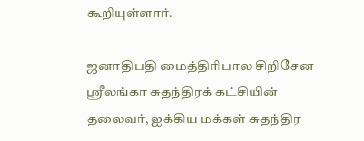கூறியுள்ளார்.

ஜனாதிபதி மைத்திரிபால சிறிசேன ஸ்ரீலங்கா சுதந்திரக் கட்சியின் தலைவர், ஐக்கிய மக்கள் சுதந்திர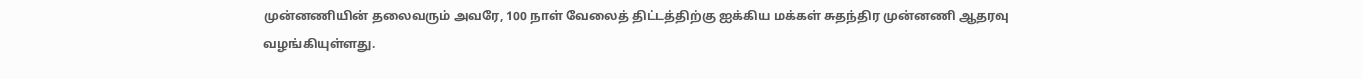முன்னணியின் தலைவரும் அவரே, 100 நாள் வேலைத் திட்டத்திற்கு ஐக்கிய மக்கள் சுதந்திர முன்னணி ஆதரவு வழங்கியுள்ளது.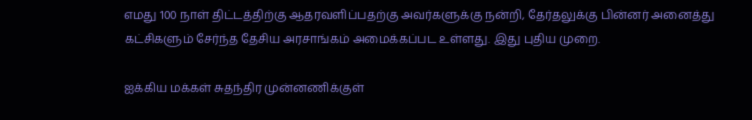எமது 100 நாள் திட்டத்திற்கு ஆதரவளிப்பதற்கு அவர்களுக்கு நன்றி, தேர்தலுக்கு பின்னர் அனைத்து கட்சிகளும் சேர்ந்த தேசிய அரசாங்கம் அமைக்கப்பட உள்ளது. இது புதிய முறை.

ஐக்கிய மக்கள் சுதந்திர முன்னணிக்குள்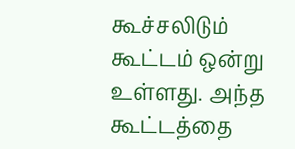கூச்சலிடும் கூட்டம் ஒன்று உள்ளது. அந்த கூட்டத்தை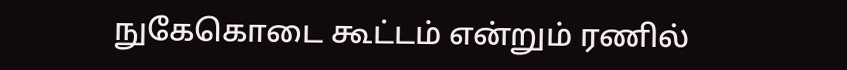நுகேகொடை கூட்டம் என்றும் ரணில்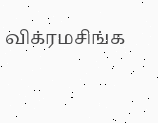விக்ரமசிங்க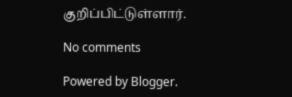குறிப்பிட்டுள்ளார்.

No comments

Powered by Blogger.